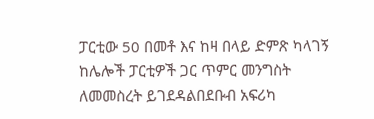ፓርቲው 50 በመቶ እና ከዛ በላይ ድምጽ ካላገኝ ከሌሎች ፓርቲዎች ጋር ጥምር መንግስት ለመመስረት ይገደዳልበደቡብ አፍሪካ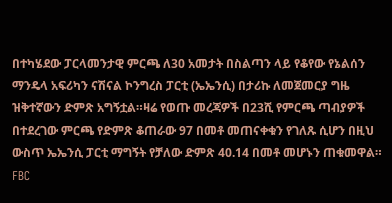በተካሄደው ፓርላመንታዊ ምርጫ ለ30 አመታት በስልጣን ላይ የቆየው የኔልሰን ማንዴላ አፍሪካን ናሽናል ኮንግረስ ፓርቲ (ኤኤንሲ) በታሪኩ ለመጀመርያ ግዜ ዝቅተኛውን ድምጽ አግኝቷል።ዛሬ የወጡ መረጃዎች በ23ሺ የምርጫ ጣብያዎች በተደረገው ምርጫ የድምጽ ቆጠራው 97 በመቶ መጠናቀቁን የገለጹ ሲሆን በዚህ ውስጥ ኤኤንሲ ፓርቲ ማግኝት የቻለው ድምጽ 40.14 በመቶ መሆኑን ጠቁመዋል።
FBC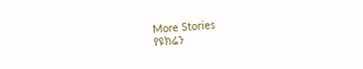More Stories
የዩክሬን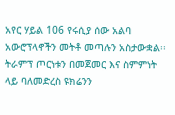አየር ሃይል 106 የሩሲያ ሰው አልባ አውሮፕላኖችን መትቶ መጣሉን አስታውቋል፡፡
ትራምፕ ጦርነቱን በመጀመር እና ስምምነት ላይ ባለመድረስ ዩክሬንን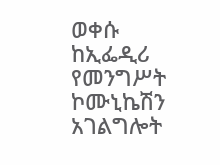ወቀሱ
ከኢፌዲሪ የመንግሥት ኮሙኒኬሽን አገልግሎት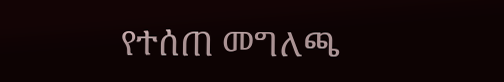የተሰጠ መግለጫ